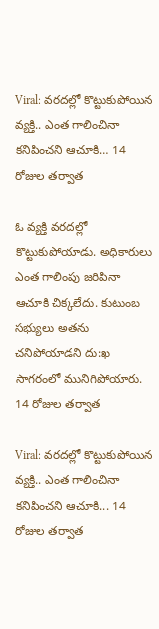Viral: వరదల్లో కొట్టుకుపోయిన వ్యక్తి.. ఎంత గాలించినా కనిపించని ఆచూకి… 14 రోజుల తర్వాత

ఓ వ్యక్తి వరదల్లో కొట్టుకుపోయాడు. అధికారులు ఎంత గాలింపు జరిపినా ఆచూకి చిక్కలేదు. కుటుంబ సభ్యులు అతను చనిపోయాడని దు:ఖ సాగరంలో మునిగిపోయారు. 14 రోజుల తర్వాత

Viral: వరదల్లో కొట్టుకుపోయిన వ్యక్తి.. ఎంత గాలించినా కనిపించని ఆచూకి... 14 రోజుల తర్వాత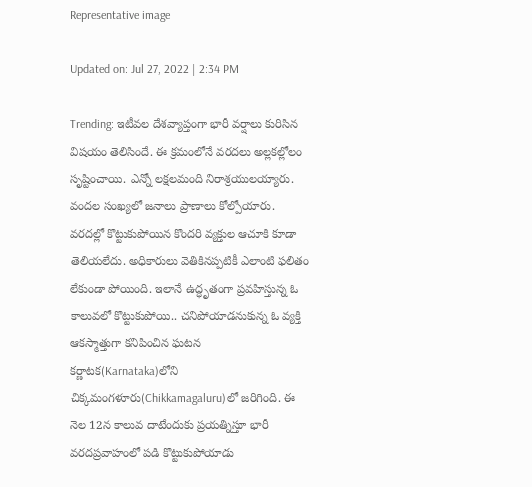Representative image

Updated on: Jul 27, 2022 | 2:34 PM

Trending: ఇటీవల దేశవ్యాప్తంగా భారీ వర్షాలు కురిసిన విషయం తెలిసిందే. ఈ క్రమంలోనే వరదలు అల్లకల్లోలం సృష్టించాయి. ఎన్నో లక్షలమంది నిరాశ్రయులయ్యారు. వందల సంఖ్యలో జనాలు ప్రాణాలు కోల్పోయారు. వరదల్లో కొట్టుకుపోయిన కొందరి వ్యక్తుల ఆచూకి కూడా తెలియలేదు. అధికారులు వెతికినప్పటికీ ఎలాంటి ఫలితం లేకుండా పోయింది. ఇలానే ఉద్ధృతంగా ప్రవహిస్తున్న ఓ కాలువలో కొట్టుకుపోయి.. చనిపోయాడనుకున్న ఓ వ్యక్తి ఆకస్మాత్తుగా కనిపించిన ఘటన కర్ణాటక(Karnataka)లోని చిక్కమంగళూరు(Chikkamagaluru)లో జరిగింది. ఈ నెల 12న కాలువ దాటేందుకు ప్రయత్నిస్తూ భారీ వరదప్రవాహంలో పడి కొట్టుకుపోయాడు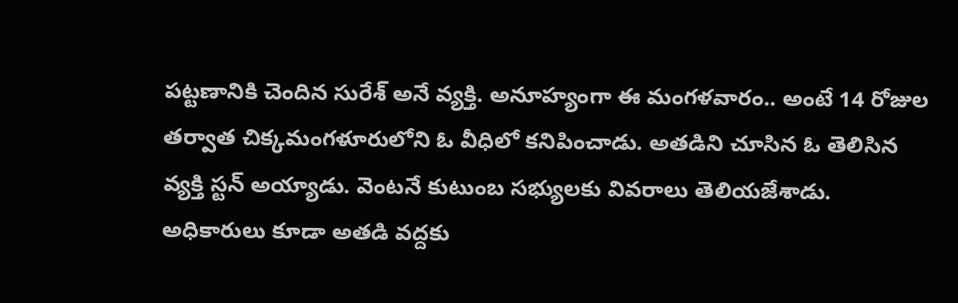పట్టణానికి చెందిన సురేశ్ అనే వ్యక్తి. అనూహ్యంగా ఈ మంగళవారం.. అంటే 14 రోజుల తర్వాత చిక్కమంగళూరులోని ఓ వీధిలో కనిపించాడు. అతడిని చూసిన ఓ తెలిసిన వ్యక్తి స్టన్ అయ్యాడు. వెంటనే కుటుంబ సభ్యులకు వివరాలు తెలియజేశాడు. అధికారులు కూడా అతడి వద్దకు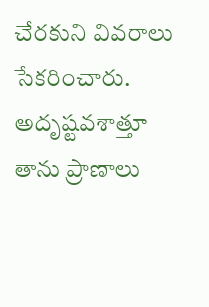చేరకుని వివరాలు సేకరించారు. అదృష్టవశాత్తూ తాను ప్రాణాలు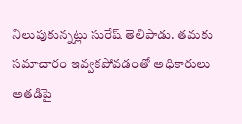నిలుపుకున్నట్లు సురేష్ తెలిపాడు. తమకు సమాచారం ఇవ్వకపోవడంతో అధికారులు అతడిపై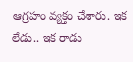ఆగ్రహం వ్యక్తం చేశారు. ఇక లేడు.. ఇక రాడు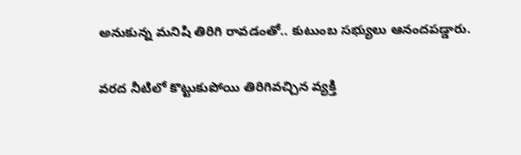అనుకున్న మనిషి తిరిగి రావడంతో.. కుటుంబ సభ్యులు ఆనందపడ్డారు.

వరద నీటిలో కొట్టుకుపోయి తిరిగివచ్చిన వ్యక్తి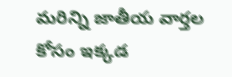మరిన్ని జాతీయ వార్తల కోసం ఇక్కడ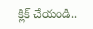క్లిక్ చేయండి..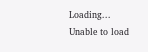Loading...
Unable to load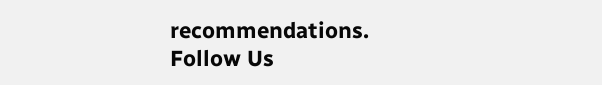recommendations.
Follow Us